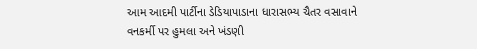આમ આદમી પાર્ટીના ડેડિયાપાડાના ધારાસભ્ય ચૈતર વસાવાને વનકર્મી પર હુમલા અને ખંડણી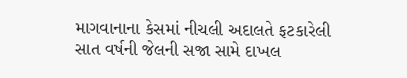માગવાનાના કેસમાં નીચલી અદાલતે ફટકારેલી સાત વર્ષની જેલની સજા સામે દાખલ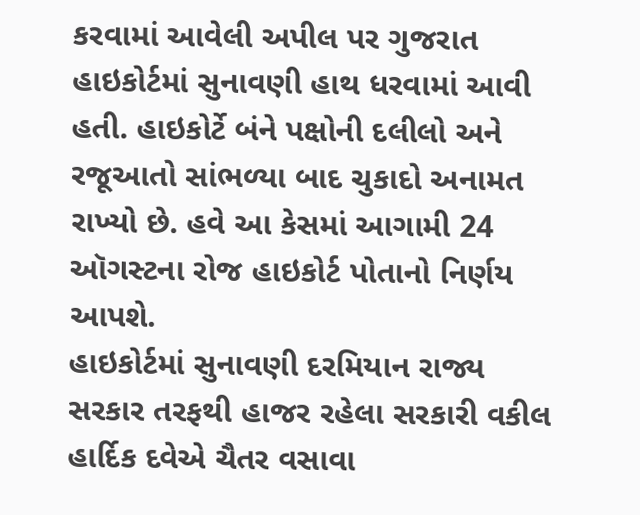કરવામાં આવેલી અપીલ પર ગુજરાત હાઇકોર્ટમાં સુનાવણી હાથ ધરવામાં આવી હતી. હાઇકોર્ટે બંને પક્ષોની દલીલો અને રજૂઆતો સાંભળ્યા બાદ ચુકાદો અનામત રાખ્યો છે. હવે આ કેસમાં આગામી 24 ઑગસ્ટના રોજ હાઇકોર્ટ પોતાનો નિર્ણય આપશે.
હાઇકોર્ટમાં સુનાવણી દરમિયાન રાજ્ય સરકાર તરફથી હાજર રહેલા સરકારી વકીલ હાર્દિક દવેએ ચૈતર વસાવા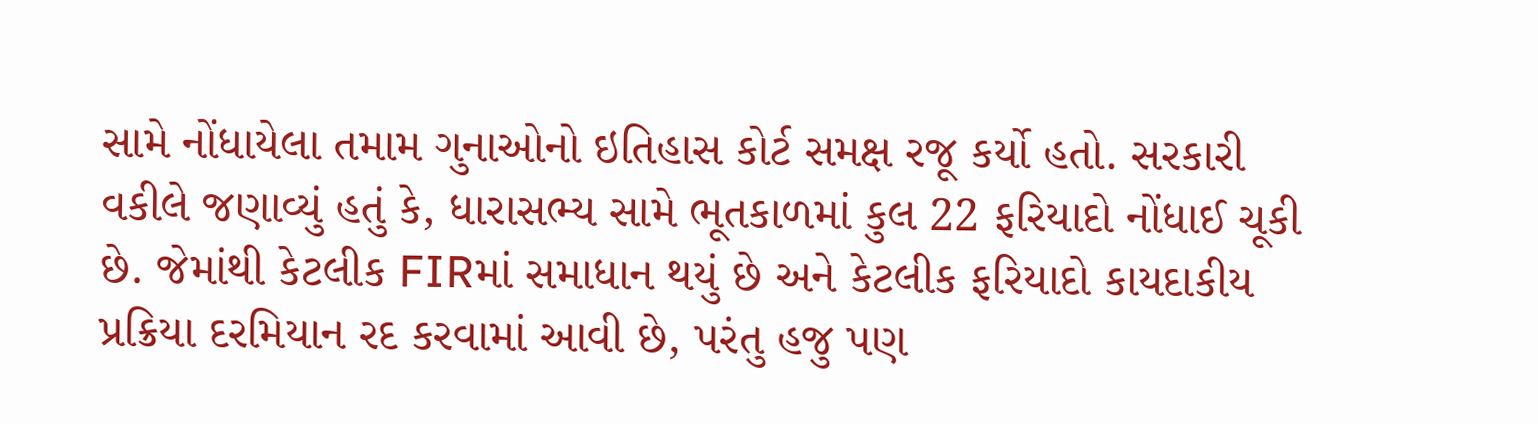સામે નોંધાયેલા તમામ ગુનાઓનો ઇતિહાસ કોર્ટ સમક્ષ રજૂ કર્યો હતો. સરકારી વકીલે જણાવ્યું હતું કે, ધારાસભ્ય સામે ભૂતકાળમાં કુલ 22 ફરિયાદો નોંધાઈ ચૂકી છે. જેમાંથી કેટલીક FIRમાં સમાધાન થયું છે અને કેટલીક ફરિયાદો કાયદાકીય પ્રક્રિયા દરમિયાન રદ કરવામાં આવી છે, પરંતુ હજુ પણ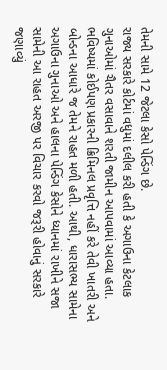તેમની સામે 12 જેટલા કેસો પેન્ડિંગ છે.
રાજ્ય સરકારે કોર્ટમાં વધુમાં દલીલ કરી હતી કે અગાઉના કેટલાક ગુનાઓમાં ચૈતર વસાવાને શરતી જામીન આપવામાં આવ્યા હતા. ભવિષ્યમાં કોઈપણ પ્રકારની ક્રિમિનલ પ્રવૃત્તિ નહીં કરે તેવી ખાતરી અને બોન્ડના આધારે જ તેમને રાહત મળી હતી. આથી, ધારાસભ્ય સામેના અગાઉના ગુનાઓ અને હાલના પેન્ડિંગ કેસોને ધ્યાનમાં રાખીને સજા સામેની આ રાહત અરજી પર વિચાર કરવો જરૂરી હોવાનું સરકારે જણાવ્યું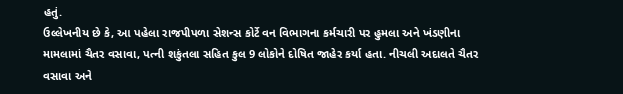હતું.
ઉલ્લેખનીય છે કે, આ પહેલા રાજપીપળા સેશન્સ કોર્ટે વન વિભાગના કર્મચારી પર હુમલા અને ખંડણીના મામલામાં ચૈતર વસાવા, પત્ની શકુંતલા સહિત કુલ 9 લોકોને દોષિત જાહેર કર્યા હતા. નીચલી અદાલતે ચૈતર વસાવા અને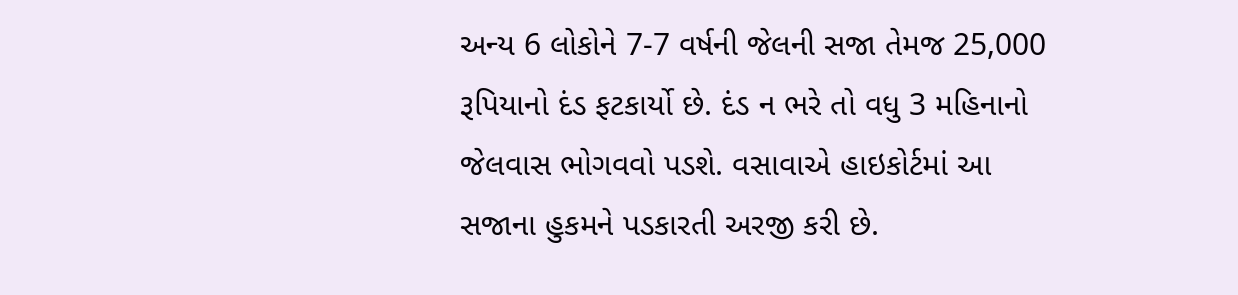અન્ય 6 લોકોને 7-7 વર્ષની જેલની સજા તેમજ 25,000 રૂપિયાનો દંડ ફટકાર્યો છે. દંડ ન ભરે તો વધુ 3 મહિનાનો જેલવાસ ભોગવવો પડશે. વસાવાએ હાઇકોર્ટમાં આ સજાના હુકમને પડકારતી અરજી કરી છે.